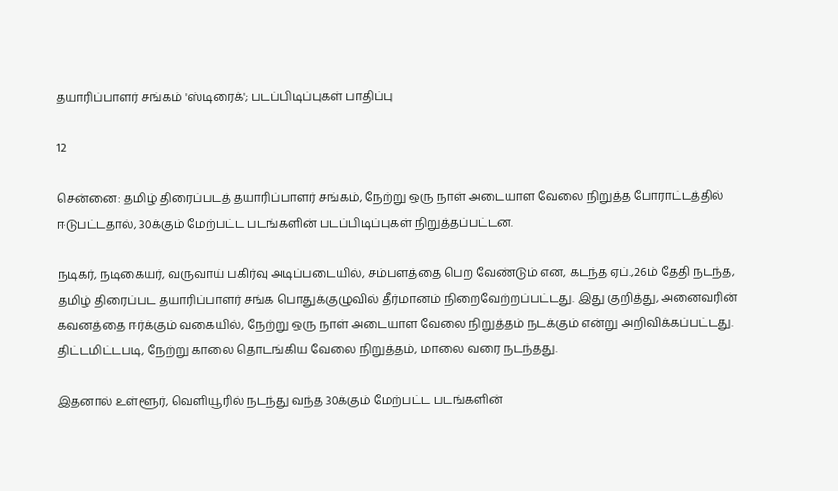தயாரிப்பாளர் சங்கம் 'ஸ்டிரைக்'; படப்பிடிப்புகள் பாதிப்பு

12

சென்னை: தமிழ் திரைப்படத் தயாரிப்பாளர் சங்கம், நேற்று ஒரு நாள் அடையாள வேலை நிறுத்த போராட்டத்தில் ஈடுபட்டதால், 30க்கும் மேற்பட்ட படங்களின் படப்பிடிப்புகள் நிறுத்தப்பட்டன.

நடிகர், நடிகையர், வருவாய் பகிர்வு அடிப்படையில், சம்பளத்தை பெற வேண்டும் என, கடந்த ஏப்.,26ம் தேதி நடந்த, தமிழ் திரைப்பட தயாரிப்பாளர் சங்க பொதுக்குழுவில் தீர்மானம் நிறைவேற்றப்பட்டது. இது குறித்து, அனைவரின் கவனத்தை ஈர்க்கும் வகையில், நேற்று ஒரு நாள் அடையாள வேலை நிறுத்தம் நடக்கும் என்று அறிவிக்கப்பட்டது. திட்டமிட்டபடி, நேற்று காலை தொடங்கிய வேலை நிறுத்தம், மாலை வரை நடந்தது.

இதனால் உள்ளூர், வெளியூரில் நடந்து வந்த 30க்கும் மேற்பட்ட படங்களின்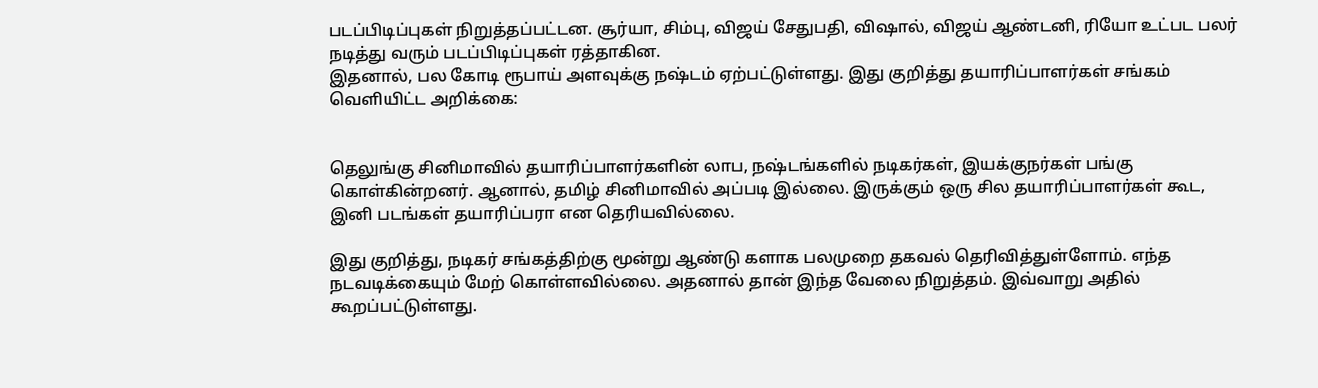படப்பிடிப்புகள் நிறுத்தப்பட்டன. சூர்யா, சிம்பு, விஜய் சேதுபதி, விஷால், விஜய் ஆண்டனி, ரியோ உட்பட பலர் நடித்து வரும் படப்பிடிப்புகள் ரத்தாகின.
இதனால், பல கோடி ரூபாய் அளவுக்கு நஷ்டம் ஏற்பட்டுள்ளது. இது குறித்து தயாரிப்பாளர்கள் சங்கம் வெளியிட்ட அறிக்கை:


தெலுங்கு சினிமாவில் தயாரிப்பாளர்களின் லாப, நஷ்டங்களில் நடிகர்கள், இயக்குநர்கள் பங்கு கொள்கின்றனர். ஆனால், தமிழ் சினிமாவில் அப்படி இல்லை. இருக்கும் ஒரு சில தயாரிப்பாளர்கள் கூட, இனி படங்கள் தயாரிப்பரா என தெரியவில்லை.

இது குறித்து, நடிகர் சங்கத்திற்கு மூன்று ஆண்டு களாக பலமுறை தகவல் தெரிவித்துள்ளோம். எந்த நடவடிக்கையும் மேற் கொள்ளவில்லை. அதனால் தான் இந்த வேலை நிறுத்தம். இவ்வாறு அதில் கூறப்பட்டுள்ளது.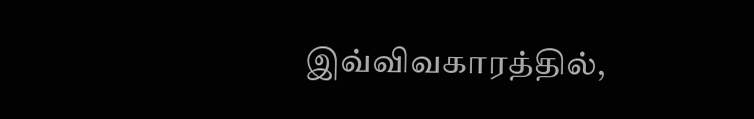இவ்விவகாரத்தில்,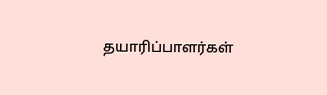தயாரிப்பாளர்கள்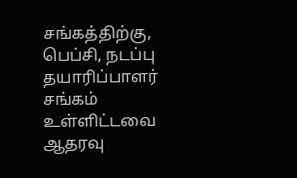சங்கத்திற்கு, பெப்சி, நடப்பு தயாரிப்பாளர் சங்கம் உள்ளிட்டவை ஆதரவு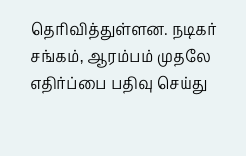தெரிவித்துள்ளன. நடிகர் சங்கம், ஆரம்பம் முதலே எதிர்ப்பை பதிவு செய்து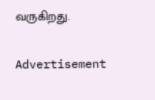வருகிறது.

Advertisement